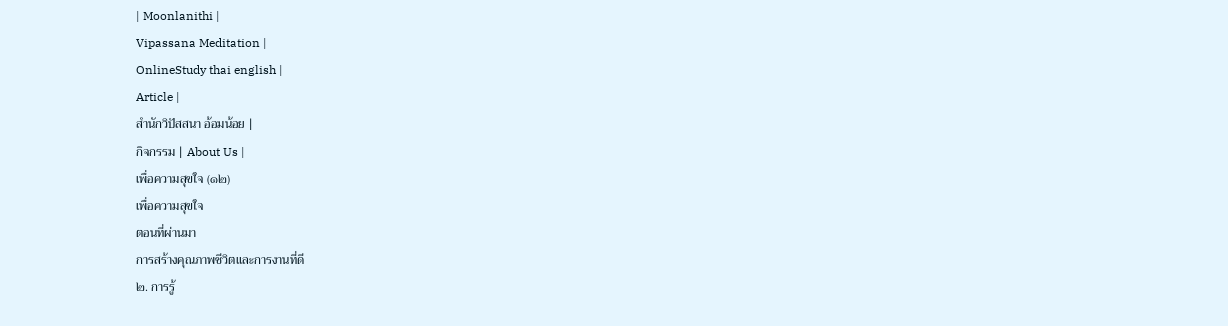| Moonlanithi |
Vipassana Meditation |
OnlineStudy thai english |
Article |
สำนักวิปัสสนา อ้อมน้อย |
กิจกรรม | About Us |
เพื่อความสุขใจ (๑๒)
เพื่อความสุขใจ
ตอนที่ผ่านมา
การสร้างคุณภาพชีวิตและการงานที่ดี
๒. การรู้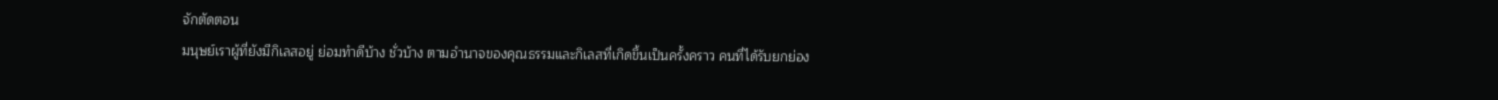จักตัดตอน
มนุษย์เราผู้ที่ยังมีกิเลสอยู่ ย่อมทำดีบ้าง ชั่วบ้าง ตามอำนาจของคุณธรรมและกิเลสที่เกิดขึ้นเป็นครั้งคราว คนที่ได้รับยกย่อง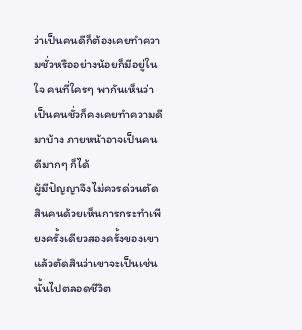ว่าเป็นคนดีก็ต้องเคยทำความชั่วหรืออย่างน้อยก็มีอยู่ในใจ คนที่ใครๆ พากันเห็นว่าเป็นคนชั่วก็คงเคยทำความดีมาบ้าง ภายหน้าอาจเป็นคนดีมากๆ ก็ได้
ผู้มีปัญญาจึงไม่ควรด่วนตัดสินคนด้วยเห็นการกระทำเพียงครั้งเดียวสองครั้งของเขา แล้วตัดสินว่าเขาจะเป็นเช่นนั้นไปตลอดชีวิต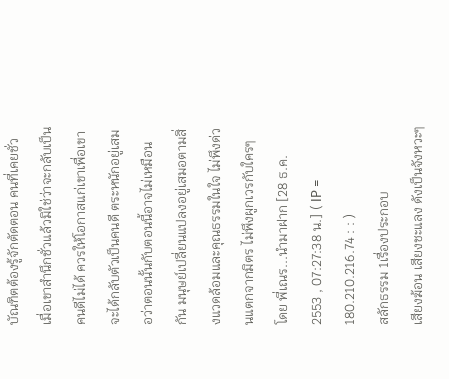บัณฑิตต้องรู้จักตัดตอน คนที่เคยชั่วเมื่อเขาสำนึกชั่วแล้วมิใช่ว่าจะกลับเป็นคนดีไม่ได้ ควรให้โอกาสแก่เขาเพื่อเขาจะได้กลับตัวเป็นคนดี ตระหนักอยู่เสมอว่าตอนนั้นกับตอนนี้อาจไม่เหมือนกัน มนุษย์เปลี่ยนแปลงอยู่เสมอตามสิ่งแวดล้อมและคุณธรรมในใจ ไม่พึงด่วนแตกจากมิตร ไม่พึงผูกเวรกับใครๆ
โดย พี่เณร...นำมาฝาก [28 ธ.ค. 2553 , 07:27:38 น.] ( IP = 180.210.216.74 : : )
สลักธรรม 1เรื่องประกอบ
เสียงฆ้อน เสียงชะแลง ดังเป็นจังหวะๆ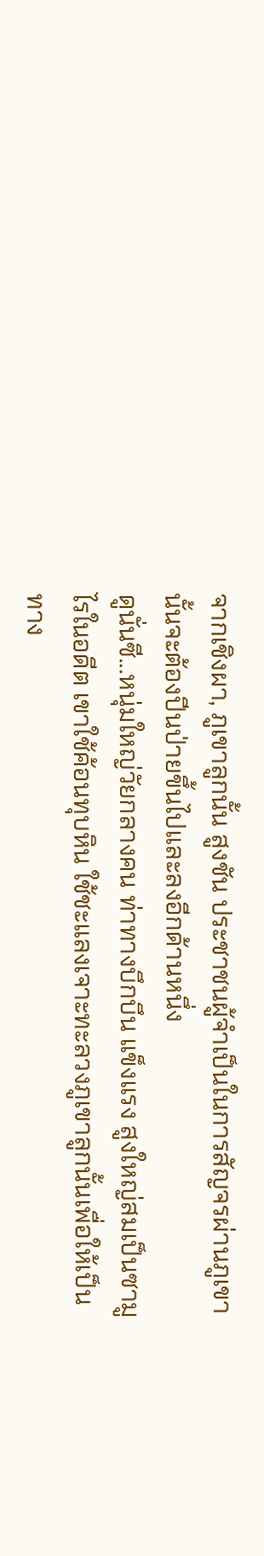จากเชิงผา, ภูเขาลูกนั้น สูงชัน ประชาชนผู้จำเป็นในการสัญจรผ่านภูเขานั้นจะต้องปีนป่ายขึ้นไปและลงอีกด้านหนึ่ง
ดูนั่นซี...หนุ่มใหญ่วัยกลางคน ท่าทางบึกบึน แข็งแรง สูงใหญ่สมเป็นซามูไรในอดีต เขาใช้ค้อนทุบหิน ใช้ชะแลงเจาะทะลวงภูเขาลูกนั้นเพื่อให้เป็นทาง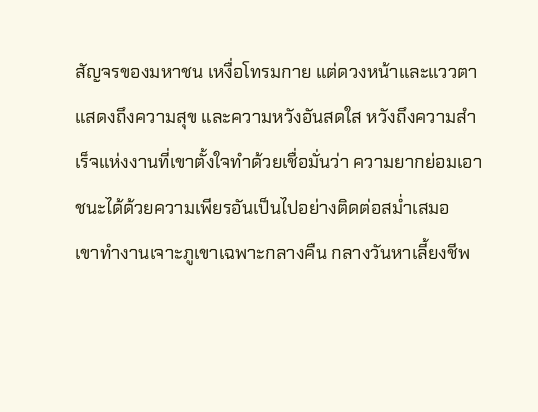สัญจรของมหาชน เหงื่อโทรมกาย แต่ดวงหน้าและแววตาแสดงถึงความสุข และความหวังอันสดใส หวังถึงความสำเร็จแห่งงานที่เขาตั้งใจทำด้วยเชื่อมั่นว่า ความยากย่อมเอาชนะได้ด้วยความเพียรอันเป็นไปอย่างติดต่อสม่ำเสมอ
เขาทำงานเจาะภูเขาเฉพาะกลางคืน กลางวันหาเลี้ยงชีพ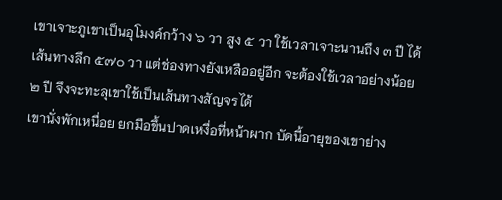เขาเจาะภูเขาเป็นอุโมงค์กว้าง ๖ วา สูง ๕ วา ใช้เวลาเจาะนานถึง ๓ ปี ได้เส้นทางลึก ๕๗๐ วา แต่ช่องทางยังเหลืออยู่อีก จะต้องใช้เวลาอย่างน้อย ๒ ปี จึงจะทะลุเขาใช้เป็นเส้นทางสัญจรได้
เขานั่งพักเหนื่อย ยกมือขึ้นปาดเหงื่อที่หน้าผาก บัดนี้อายุของเขาย่าง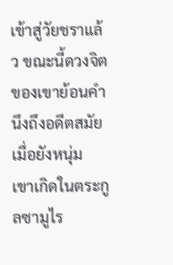เข้าสู่วัยชราแล้ว ขณะนี้ดวงจิตของเขาย้อนคำนึงถึงอดีตสมัยเมื่อยังหนุ่ม
เขาเกิดในตระกูลซามูไร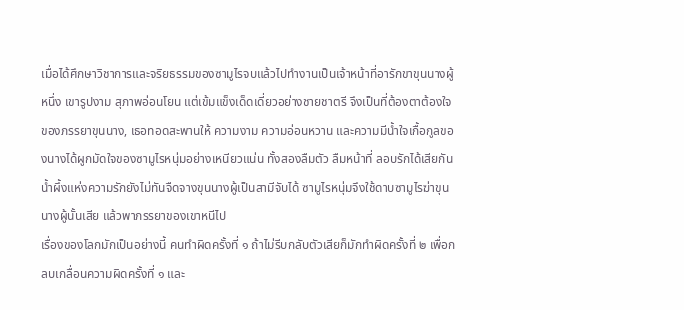เมื่อได้ศึกษาวิชาการและจริยธรรมของซามูไรจบแล้วไปทำงานเป็นเจ้าหน้าที่อารักขาขุนนางผู้หนึ่ง เขารูปงาม สุภาพอ่อนโยน แต่เข้มแข็งเด็ดเดี่ยวอย่างชายชาตรี จึงเป็นที่ต้องตาต้องใจของภรรยาขุนนาง, เธอทอดสะพานให้ ความงาม ความอ่อนหวาน และความมีน้ำใจเกื้อกูลของนางได้ผูกมัดใจของซามูไรหนุ่มอย่างเหนียวแน่น ทั้งสองลืมตัว ลืมหน้าที่ ลอบรักได้เสียกัน น้ำผึ้งแห่งความรักยังไม่ทันจืดจางขุนนางผู้เป็นสามีจับได้ ซามูไรหนุ่มจึงใช้ดาบซามูไรฆ่าขุนนางผู้นั้นเสีย แล้วพาภรรยาของเขาหนีไป
เรื่องของโลกมักเป็นอย่างนี้ คนทำผิดครั้งที่ ๑ ถ้าไม่รีบกลับตัวเสียก็มักทำผิดครั้งที่ ๒ เพื่อกลบเกลื่อนความผิดครั้งที่ ๑ และ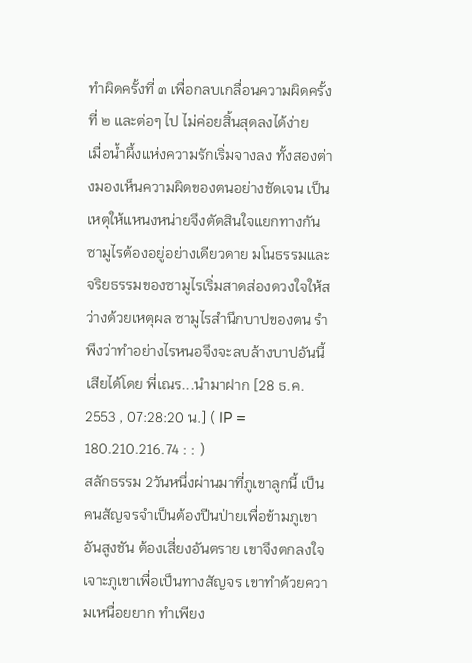ทำผิดครั้งที่ ๓ เพื่อกลบเกลื่อนความผิดครั้งที่ ๒ และต่อๆ ไป ไม่ค่อยสิ้นสุดลงได้ง่าย
เมื่อน้ำผึ้งแห่งความรักเริ่มจางลง ทั้งสองต่างมองเห็นความผิดของตนอย่างชัดเจน เป็นเหตุให้แหนงหน่ายจึงตัดสินใจแยกทางกัน ซามูไรต้องอยู่อย่างเดียวดาย มโนธรรมและจริยธรรมของซามูไรเริ่มสาดส่องดวงใจให้สว่างด้วยเหตุผล ซามูไรสำนึกบาปของตน รำพึงว่าทำอย่างไรหนอจึงจะลบล้างบาปอันนี้เสียได้โดย พี่เณร...นำมาฝาก [28 ธ.ค. 2553 , 07:28:20 น.] ( IP = 180.210.216.74 : : )
สลักธรรม 2วันหนึ่งผ่านมาที่ภูเขาลูกนี้ เป็นคนสัญจรจำเป็นต้องปีนป่ายเพื่อข้ามภูเขาอันสูงชัน ต้องเสี่ยงอันตราย เขาจึงตกลงใจเจาะภูเขาเพื่อเป็นทางสัญจร เขาทำด้วยความเหนื่อยยาก ทำเพียง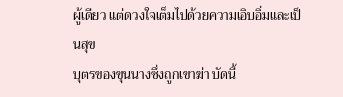ผู้เดียว แต่ดวงใจเต็มไปด้วยความเอิบอิ่มและเป็นสุข
บุตรของขุนนางซึ่งถูกเขาฆ่า บัดนี้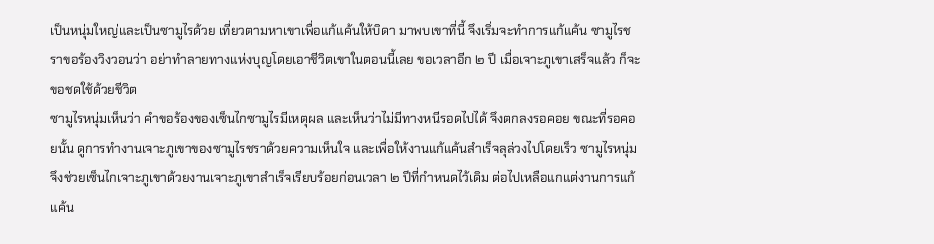เป็นหนุ่มใหญ่และเป็นซามูไรด้วย เที่ยวตามหาเขาเพื่อแก้แค้นให้บิดา มาพบเขาที่นี้ จึงเริ่มจะทำการแก้แค้น ซามูไรชราขอร้องวิงวอนว่า อย่าทำลายทางแห่งบุญโดยเอาชีวิตเขาในตอนนี้เลย ขอเวลาอีก ๒ ปี เมื่อเจาะภูเขาเสร็จแล้ว ก็จะขอชดใช้ด้วยชีวิต
ซามูไรหนุ่มเห็นว่า คำขอร้องของเซ็นไกซามูไรมีเหตุผล และเห็นว่าไม่มีทางหนีรอดไปได้ จึงตกลงรอคอย ขณะที่รอคอยนั้น ดูการทำงานเจาะภูเขาของซามูไรชราด้วยความเห็นใจ และเพื่อให้งานแก้แค้นสำเร็จลุล่วงไปโดยเร็ว ซามูไรหนุ่มจึงช่วยเซ็นไกเจาะภูเขาด้วยงานเจาะภูเขาสำเร็จเรียบร้อยก่อนเวลา ๒ ปีที่กำหนดไว้เดิม ต่อไปเหลือแกแต่งานการแก้แค้น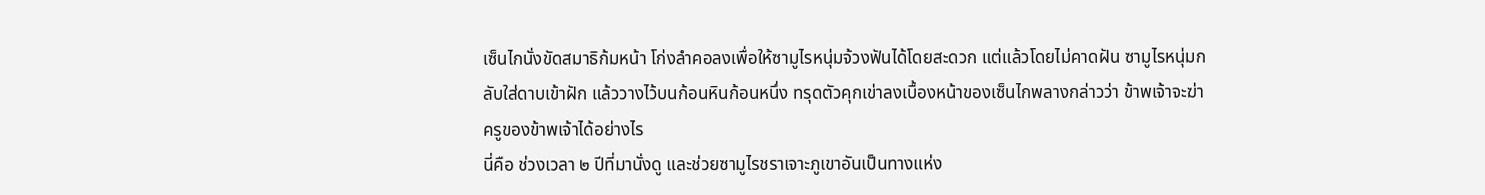เซ็นไกนั่งขัดสมาธิก้มหน้า โก่งลำคอลงเพื่อให้ซามูไรหนุ่มจ้วงฟันได้โดยสะดวก แต่แล้วโดยไม่คาดฝัน ซามูไรหนุ่มกลับใส่ดาบเข้าฝัก แล้ววางไว้บนก้อนหินก้อนหนึ่ง ทรุดตัวคุกเข่าลงเบื้องหน้าของเซ็นไกพลางกล่าวว่า ข้าพเจ้าจะฆ่าครูของข้าพเจ้าได้อย่างไร
นี่คือ ช่วงเวลา ๒ ปีที่มานั่งดู และช่วยซามูไรชราเจาะภูเขาอันเป็นทางแห่ง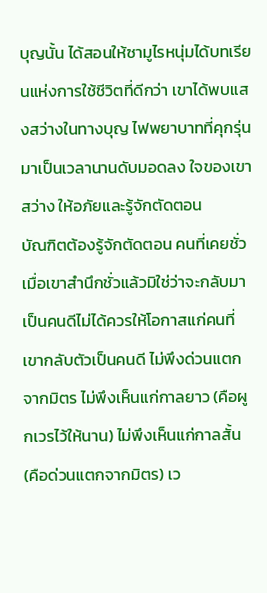บุญนั้น ได้สอนให้ซามูไรหนุ่มได้บทเรียนแห่งการใช้ชีวิตที่ดีกว่า เขาได้พบแสงสว่างในทางบุญ ไฟพยาบาทที่คุกรุ่นมาเป็นเวลานานดับมอดลง ใจของเขาสว่าง ให้อภัยและรู้จักตัดตอน
บัณฑิตต้องรู้จักตัดตอน คนที่เคยชั่วเมื่อเขาสำนึกชั่วแล้วมิใช่ว่าจะกลับมาเป็นคนดีไม่ได้ควรให้โอกาสแก่คนที่เขากลับตัวเป็นคนดี ไม่พึงด่วนแตกจากมิตร ไม่พึงเห็นแก่กาลยาว (คือผูกเวรไว้ให้นาน) ไม่พึงเห็นแก่กาลสั้น (คือด่วนแตกจากมิตร) เว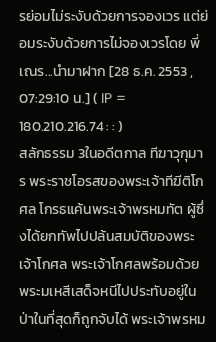รย่อมไม่ระงับด้วยการจองเวร แต่ย่อมระงับด้วยการไม่จองเวรโดย พี่เณร...นำมาฝาก [28 ธ.ค. 2553 , 07:29:10 น.] ( IP = 180.210.216.74 : : )
สลักธรรม 3ในอดีตกาล ทีฆาวุกุมาร พระราชโอรสของพระเจ้าทีฆีติโกศล โกรธแค้นพระเจ้าพรหมทัต ผู้ซึ่งได้ยกทัพไปปล้นสมบัติของพระเจ้าโกศล พระเจ้าโกศลพร้อมด้วยพระมเหสีเสด็จหนีไปประทับอยู่ในป่าในที่สุดก็ถูกจับได้ พระเจ้าพรหม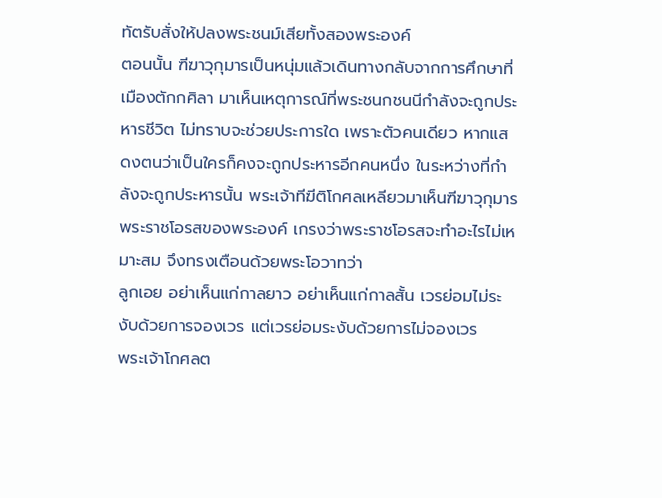ทัตรับสั่งให้ปลงพระชนม์เสียทั้งสองพระองค์
ตอนนั้น ฑีฆาวุกุมารเป็นหนุ่มแล้วเดินทางกลับจากการศึกษาที่เมืองตักกศิลา มาเห็นเหตุการณ์ที่พระชนกชนนีกำลังจะถูกประหารชีวิต ไม่ทราบจะช่วยประการใด เพราะตัวคนเดียว หากแสดงตนว่าเป็นใครก็คงจะถูกประหารอีกคนหนึ่ง ในระหว่างที่กำลังจะถูกประหารนั้น พระเจ้าทีฆีติโกศลเหลียวมาเห็นฑีฆาวุกุมาร พระราชโอรสของพระองค์ เกรงว่าพระราชโอรสจะทำอะไรไม่เหมาะสม จึงทรงเตือนด้วยพระโอวาทว่า
ลูกเอย อย่าเห็นแก่กาลยาว อย่าเห็นแก่กาลสั้น เวรย่อมไม่ระงับด้วยการจองเวร แต่เวรย่อมระงับด้วยการไม่จองเวร
พระเจ้าโกศลต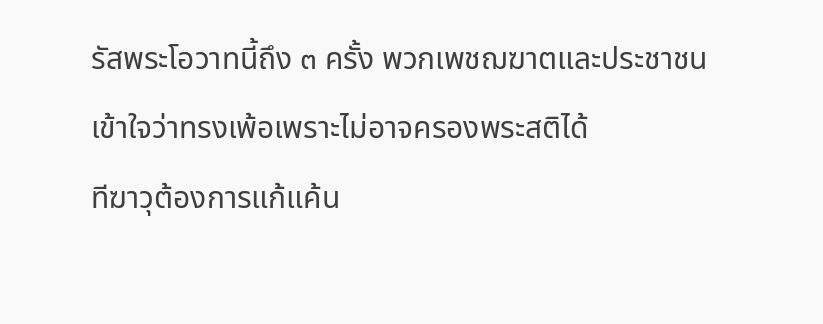รัสพระโอวาทนี้ถึง ๓ ครั้ง พวกเพชฌฆาตและประชาชนเข้าใจว่าทรงเพ้อเพราะไม่อาจครองพระสติได้
ทีฆาวุต้องการแก้แค้น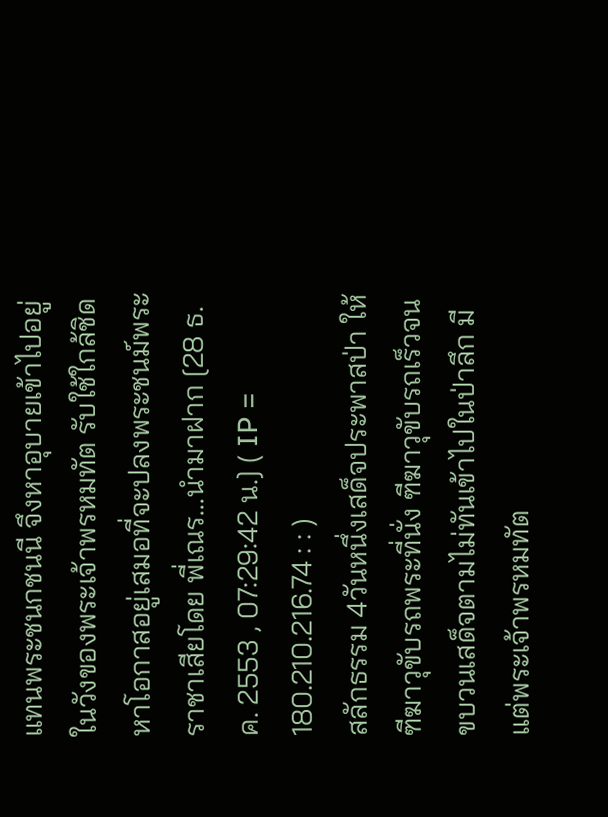แทนพระชนกชนนี จึงหาอุบายเข้าไปอยู่ในวังของพระเจ้าพรหมทัต รับใช้ใกล้ชิดหาโอกาสอยู่เสมอที่จะปลงพระชนม์พระราชาเสียโดย พี่เณร...นำมาฝาก [28 ธ.ค. 2553 , 07:29:42 น.] ( IP = 180.210.216.74 : : )
สลักธรรม 4วันหนึ่งเสด็จประพาสป่า ให้ฑีฆาวุขับรถพระที่นั่ง ฑีฆาวุขับรถเร็วจนขบวนเสด็จตามไม่ทันเข้าไปในป่าลึก มีแต่พระเจ้าพรหมทัต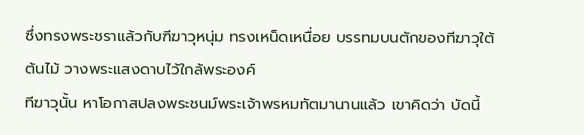ซึ่งทรงพระชราแล้วกับฑีฆาวุหนุ่ม ทรงเหน็ดเหนื่อย บรรทมบนตักของทีฆาวุใต้ต้นไม้ วางพระแสงดาบไว้ใกล้พระองค์
ทีฆาวุนั้น หาโอกาสปลงพระชนม์พระเจ้าพรหมทัตมานานแล้ว เขาคิดว่า บัดนี้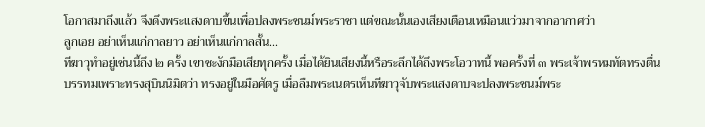โอกาสมาถึงแล้ว จึงดึงพระแสงดาบขึ้นเพื่อปลงพระชนม์พระราชา แต่ขณะนั้นเองเสียงเตือนเหมือนแว่วมาจากอากาศว่า
ลูกเอย อย่าเห็นแก่กาลยาว อย่าเห็นแก่กาลสั้น...
ทีฆาวุทำอยู่เช่นนี้ถึง ๒ ครั้ง เขาชะงักมือเสียทุกครั้ง เมื่อได้ยินเสียงนี้หรือระลึกได้ถึงพระโอวาทนี้ พอครั้งที่ ๓ พระเจ้าพรหมทัตทรงตื่นบรรทมเพราะทรงสุบินนิมิตว่า ทรงอยู่ในมือศัตรู เมื่อลืมพระเนตรเห็นทีฆาวุจับพระแสงดาบจะปลงพระชนม์พระ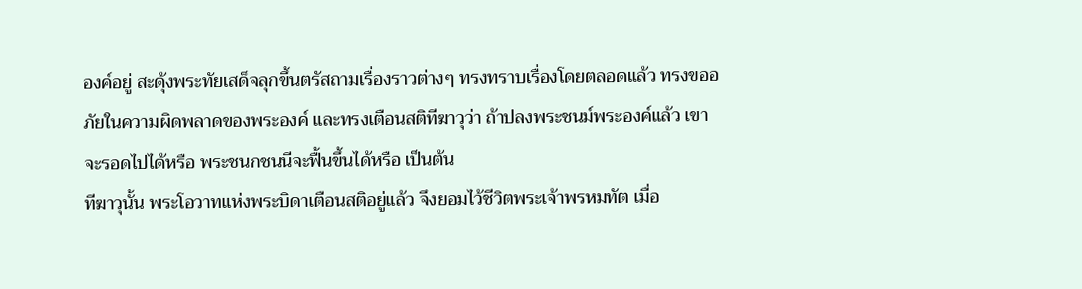องค์อยู่ สะดุ้งพระทัยเสด็จลุกขึ้นตรัสถามเรื่องราวต่างๆ ทรงทราบเรื่องโดยตลอดแล้ว ทรงขออภัยในความผิดพลาดของพระองค์ และทรงเตือนสติทีฆาวุว่า ถ้าปลงพระชนม์พระองค์แล้ว เขาจะรอดไปได้หรือ พระชนกชนนีจะฟื้นขึ้นได้หรือ เป็นต้น
ทีฆาวุนั้น พระโอวาทแห่งพระบิดาเตือนสติอยู่แล้ว จึงยอมไว้ชีวิตพระเจ้าพรหมทัต เมื่อ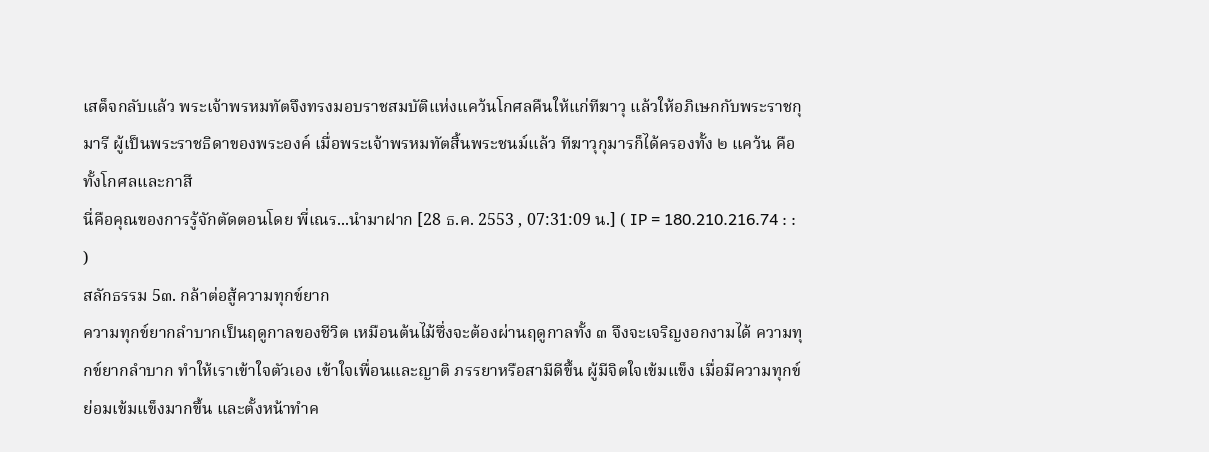เสด็จกลับแล้ว พระเจ้าพรหมทัตจึงทรงมอบราชสมบัติแห่งแคว้นโกศลคืนให้แก่ทีฆาวุ แล้วให้อภิเษกกับพระราชกุมารี ผู้เป็นพระราชธิดาของพระองค์ เมื่อพระเจ้าพรหมทัตสิ้นพระชนม์แล้ว ทีฆาวุกุมารก็ได้ครองทั้ง ๒ แคว้น คือ ทั้งโกศลและกาสี
นี่คือคุณของการรู้จักตัดตอนโดย พี่เณร...นำมาฝาก [28 ธ.ค. 2553 , 07:31:09 น.] ( IP = 180.210.216.74 : : )
สลักธรรม 5๓. กล้าต่อสู้ความทุกข์ยาก
ความทุกข์ยากลำบากเป็นฤดูกาลของชีวิต เหมือนต้นไม้ซึ่งจะต้องผ่านฤดูกาลทั้ง ๓ จึงจะเจริญงอกงามได้ ความทุกข์ยากลำบาก ทำให้เราเข้าใจตัวเอง เข้าใจเพื่อนและญาติ ภรรยาหรือสามีดีขึ้น ผู้มีจิตใจเข้มแข็ง เมื่อมีความทุกข์ย่อมเข้มแข็งมากขึ้น และตั้งหน้าทำค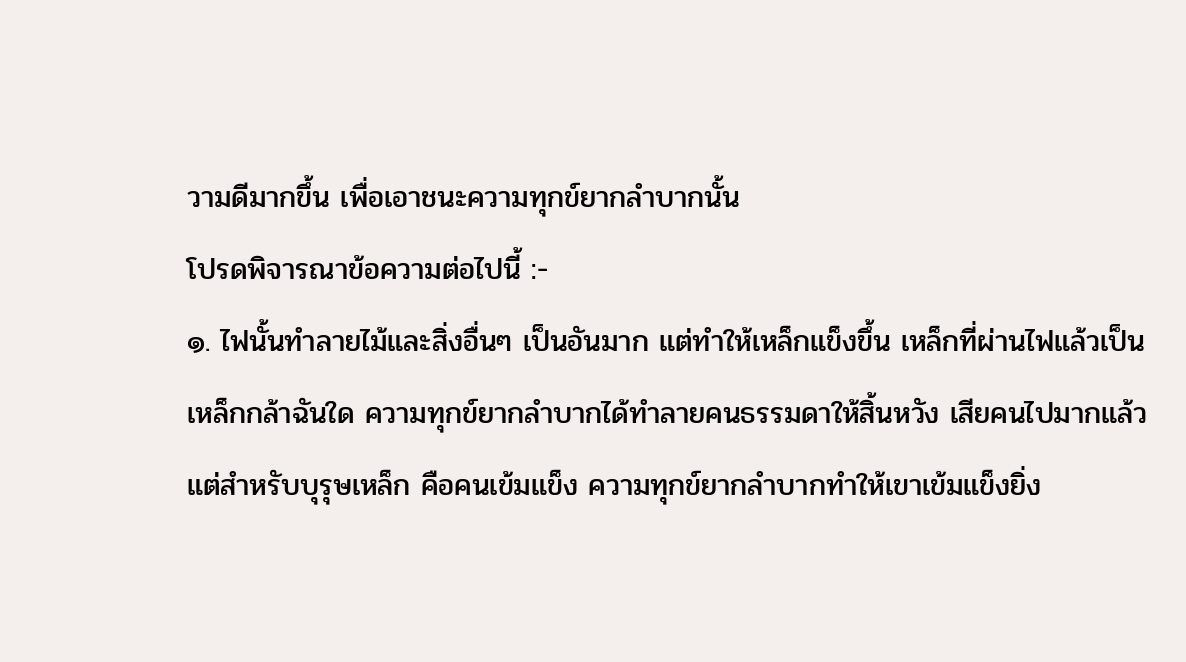วามดีมากขึ้น เพื่อเอาชนะความทุกข์ยากลำบากนั้น
โปรดพิจารณาข้อความต่อไปนี้ :-
๑. ไฟนั้นทำลายไม้และสิ่งอื่นๆ เป็นอันมาก แต่ทำให้เหล็กแข็งขึ้น เหล็กที่ผ่านไฟแล้วเป็นเหล็กกล้าฉันใด ความทุกข์ยากลำบากได้ทำลายคนธรรมดาให้สิ้นหวัง เสียคนไปมากแล้ว แต่สำหรับบุรุษเหล็ก คือคนเข้มแข็ง ความทุกข์ยากลำบากทำให้เขาเข้มแข็งยิ่ง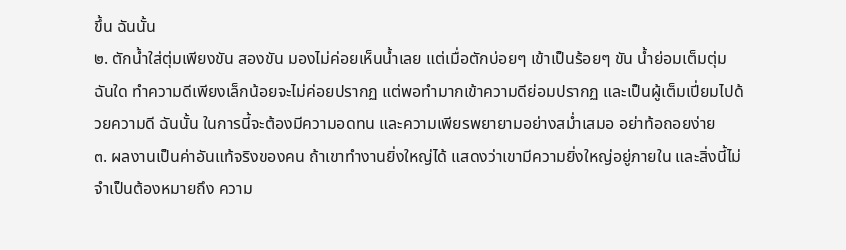ขึ้น ฉันนั้น
๒. ตักน้ำใส่ตุ่มเพียงขัน สองขัน มองไม่ค่อยเห็นน้ำเลย แต่เมื่อตักบ่อยๆ เข้าเป็นร้อยๆ ขัน น้ำย่อมเต็มตุ่ม ฉันใด ทำความดีเพียงเล็กน้อยจะไม่ค่อยปรากฏ แต่พอทำมากเข้าความดีย่อมปรากฏ และเป็นผู้เต็มเปี่ยมไปด้วยความดี ฉันนั้น ในการนี้จะต้องมีความอดทน และความเพียรพยายามอย่างสม่ำเสมอ อย่าท้อถอยง่าย
๓. ผลงานเป็นค่าอันแท้จริงของคน ถ้าเขาทำงานยิ่งใหญ่ได้ แสดงว่าเขามีความยิ่งใหญ่อยู่ภายใน และสิ่งนี้ไม่จำเป็นต้องหมายถึง ความ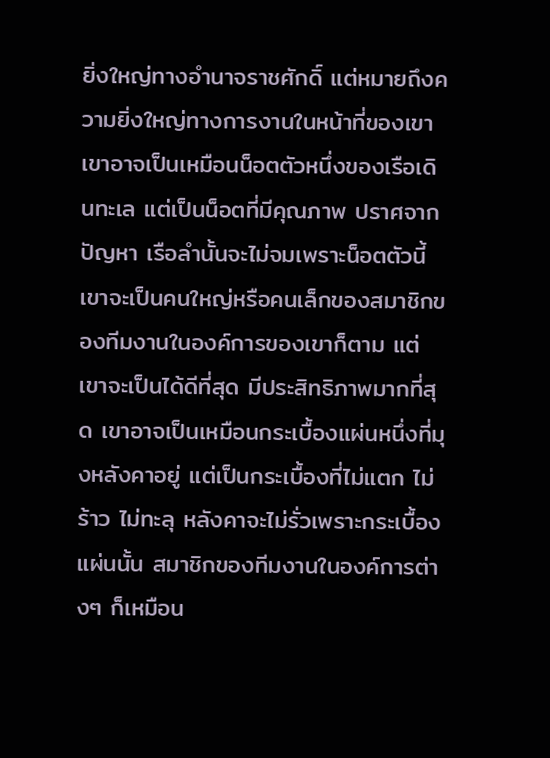ยิ่งใหญ่ทางอำนาจราชศักดิ์ แต่หมายถึงความยิ่งใหญ่ทางการงานในหน้าที่ของเขา เขาอาจเป็นเหมือนน็อตตัวหนึ่งของเรือเดินทะเล แต่เป็นน็อตที่มีคุณภาพ ปราศจากปัญหา เรือลำนั้นจะไม่จมเพราะน็อตตัวนี้ เขาจะเป็นคนใหญ่หรือคนเล็กของสมาชิกของทีมงานในองค์การของเขาก็ตาม แต่เขาจะเป็นได้ดีที่สุด มีประสิทธิภาพมากที่สุด เขาอาจเป็นเหมือนกระเบื้องแผ่นหนึ่งที่มุงหลังคาอยู่ แต่เป็นกระเบื้องที่ไม่แตก ไม่ร้าว ไม่ทะลุ หลังคาจะไม่รั่วเพราะกระเบื้องแผ่นนั้น สมาชิกของทีมงานในองค์การต่างๆ ก็เหมือน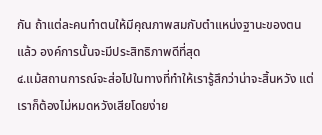กัน ถ้าแต่ละคนทำตนให้มีคุณภาพสมกับตำแหน่งฐานะของตนแล้ว องค์การนั้นจะมีประสิทธิภาพดีที่สุด
๔.แม้สถานการณ์จะส่อไปในทางที่ทำให้เรารู้สึกว่าน่าจะสิ้นหวัง แต่เราก็ต้องไม่หมดหวังเสียโดยง่าย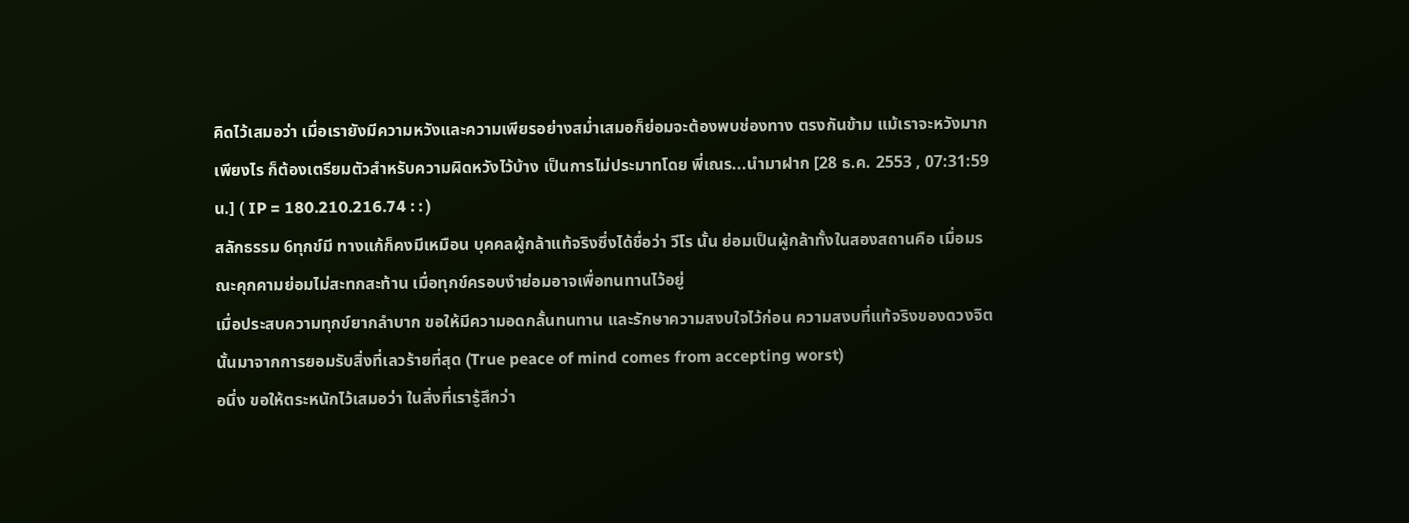คิดไว้เสมอว่า เมื่อเรายังมีความหวังและความเพียรอย่างสม่ำเสมอก็ย่อมจะต้องพบช่องทาง ตรงกันข้าม แม้เราจะหวังมากเพียงไร ก็ต้องเตรียมตัวสำหรับความผิดหวังไว้บ้าง เป็นการไม่ประมาทโดย พี่เณร...นำมาฝาก [28 ธ.ค. 2553 , 07:31:59 น.] ( IP = 180.210.216.74 : : )
สลักธรรม 6ทุกข์มี ทางแก้ก็คงมีเหมือน บุคคลผู้กล้าแท้จริงซึ่งได้ชื่อว่า วีโร นั้น ย่อมเป็นผู้กล้าทั้งในสองสถานคือ เมื่อมรณะคุกคามย่อมไม่สะทกสะท้าน เมื่อทุกข์ครอบงำย่อมอาจเพื่อทนทานไว้อยู่
เมื่อประสบความทุกข์ยากลำบาก ขอให้มีความอดกลั้นทนทาน และรักษาความสงบใจไว้ก่อน ความสงบที่แท้จริงของดวงจิตนั้นมาจากการยอมรับสิ่งที่เลวร้ายที่สุด (True peace of mind comes from accepting worst)
อนึ่ง ขอให้ตระหนักไว้เสมอว่า ในสิ่งที่เรารู้สึกว่า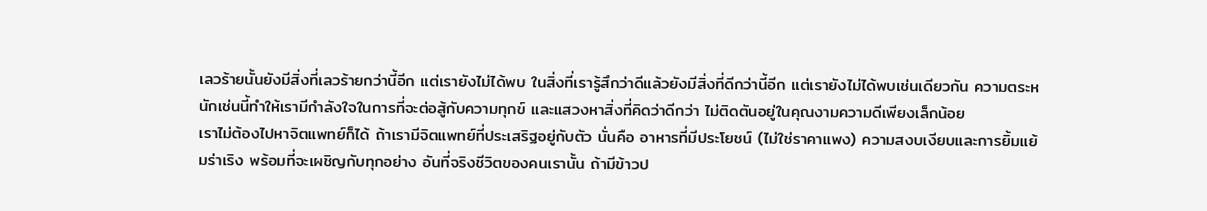เลวร้ายนั้นยังมีสิ่งที่เลวร้ายกว่านี้อีก แต่เรายังไม่ได้พบ ในสิ่งที่เรารู้สึกว่าดีแล้วยังมีสิ่งที่ดีกว่านี้อีก แต่เรายังไม่ได้พบเช่นเดียวกัน ความตระหนักเช่นนี้ทำให้เรามีกำลังใจในการที่จะต่อสู้กับความทุกข์ และแสวงหาสิ่งที่คิดว่าดีกว่า ไม่ติดตันอยู่ในคุณงามความดีเพียงเล็กน้อย
เราไม่ต้องไปหาจิตแพทย์ก็ได้ ถ้าเรามีจิตแพทย์ที่ประเสริฐอยู่กับตัว นั่นคือ อาหารที่มีประโยชน์ (ไม่ใช่ราคาแพง) ความสงบเงียบและการยิ้มแย้มร่าเริง พร้อมที่จะเผชิญกับทุกอย่าง อันที่จริงชีวิตของคนเรานั้น ถ้ามีข้าวป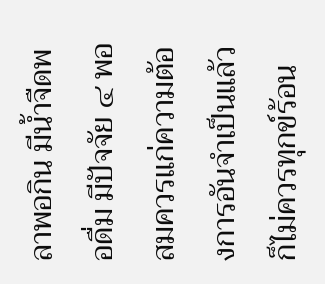ลาพอกิน มีน้ำจืดพอดื่ม มีปัจจัย ๔ พอสมควรแก่ความต้องการอันจำเป็นแล้วก็ไม่ควรทุกข์ร้อน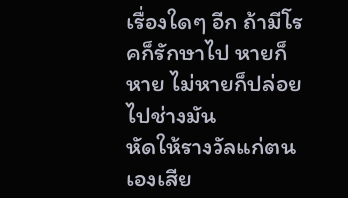เรื่องใดๆ อีก ถ้ามีโรคก็รักษาไป หายก็หาย ไม่หายก็ปล่อยไปช่างมัน
หัดให้รางวัลแก่ตนเองเสีย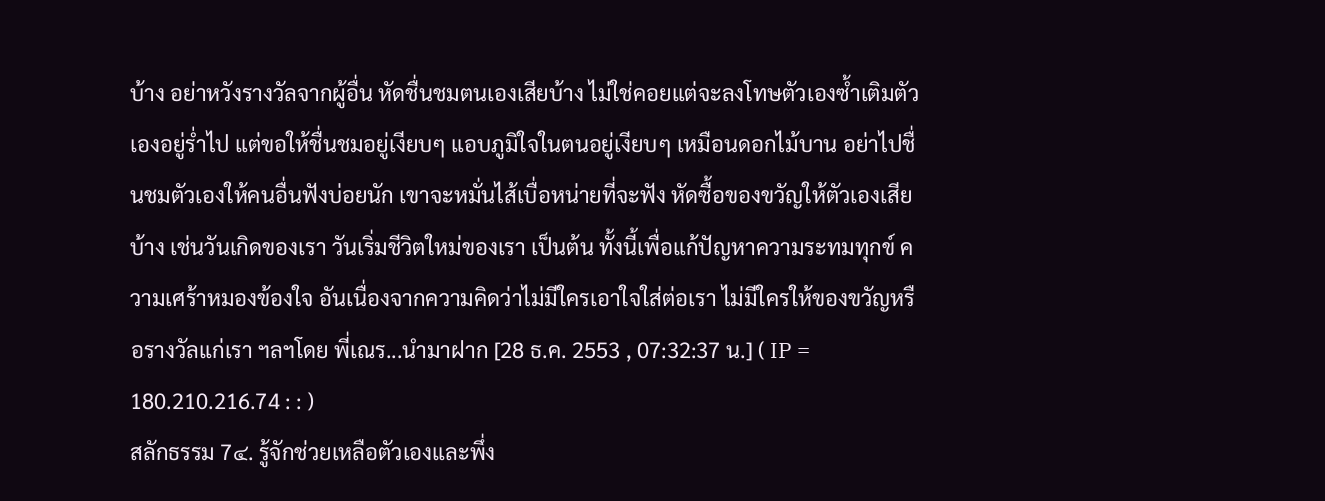บ้าง อย่าหวังรางวัลจากผู้อื่น หัดชื่นชมตนเองเสียบ้าง ไม่ใช่คอยแต่จะลงโทษตัวเองซ้ำเติมตัวเองอยู่ร่ำไป แต่ขอให้ชื่นชมอยู่เงียบๆ แอบภูมิใจในตนอยู่เงียบๆ เหมือนดอกไม้บาน อย่าไปชื่นชมตัวเองให้คนอื่นฟังบ่อยนัก เขาจะหมั่นไส้เบื่อหน่ายที่จะฟัง หัดซื้อของขวัญให้ตัวเองเสียบ้าง เช่นวันเกิดของเรา วันเริ่มชีวิตใหม่ของเรา เป็นต้น ทั้งนี้เพื่อแก้ปัญหาความระทมทุกข์ ความเศร้าหมองข้องใจ อันเนื่องจากความคิดว่าไม่มีใครเอาใจใส่ต่อเรา ไม่มีใครให้ของขวัญหรือรางวัลแก่เรา ฯลฯโดย พี่เณร...นำมาฝาก [28 ธ.ค. 2553 , 07:32:37 น.] ( IP = 180.210.216.74 : : )
สลักธรรม 7๔. รู้จักช่วยเหลือตัวเองและพึ่ง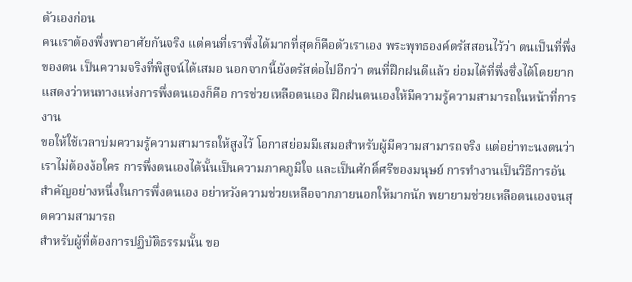ตัวเองก่อน
คนเราต้องพึ่งพาอาศัยกันจริง แต่คนที่เราพึ่งได้มากที่สุดก็คือตัวเราเอง พระพุทธองค์ตรัสสอนไว้ว่า ตนเป็นที่พึ่งของตน เป็นความจริงที่พิสูจน์ได้เสมอ นอกจากนี้ยังตรัสต่อไปอีกว่า ตนที่ฝึกฝนดีแล้ว ย่อมได้ที่พึ่งซึ่งได้โดยยาก แสดงว่าหนทางแห่งการพึ่งตนเองก็คือ การช่วยเหลือตนเอง ฝึกฝนตนเองให้มีความรู้ความสามารถในหน้าที่การงาน
ขอให้ใช้เวลาบ่มความรู้ความสามารถให้สูงไว้ โอกาสย่อมมีเสมอสำหรับผู้มีความสามารถจริง แต่อย่าทะนงตนว่าเราไม่ต้องง้อใคร การพึ่งตนเองได้นั้นเป็นความภาคภูมิใจ และเป็นศักดิ์ศรีของมนุษย์ การทำงานเป็นวิธีการอันสำคัญอย่างหนึ่งในการพึ่งตนเอง อย่าหวังความช่วยเหลือจากภายนอกให้มากนัก พยายามช่วยเหลือตนเองจนสุดความสามารถ
สำหรับผู้ที่ต้องการปฏิบัติธรรมนั้น ขอ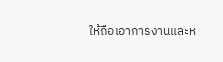ให้ถือเอาการงานและห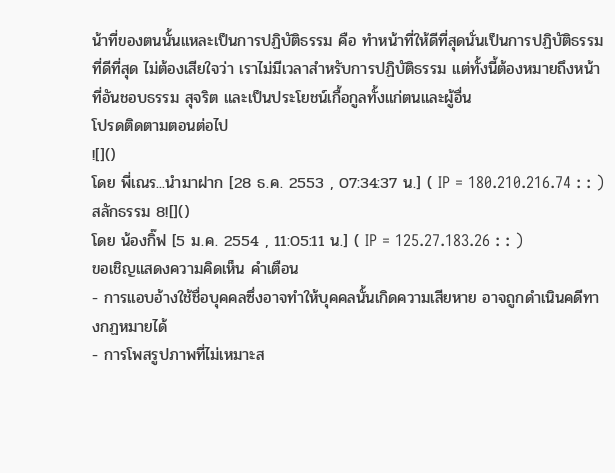น้าที่ของตนนั้นแหละเป็นการปฏิบัติธรรม คือ ทำหน้าที่ให้ดีที่สุดนั่นเป็นการปฏิบัติธรรมที่ดีที่สุด ไม่ต้องเสียใจว่า เราไม่มีเวลาสำหรับการปฏิบัติธรรม แต่ทั้งนี้ต้องหมายถึงหน้าที่อันชอบธรรม สุจริต และเป็นประโยชน์เกื้อกูลทั้งแก่ตนและผู้อื่น
โปรดติดตามตอนต่อไป
![]()
โดย พี่เณร...นำมาฝาก [28 ธ.ค. 2553 , 07:34:37 น.] ( IP = 180.210.216.74 : : )
สลักธรรม 8![]()
โดย น้องกิ๊ฟ [5 ม.ค. 2554 , 11:05:11 น.] ( IP = 125.27.183.26 : : )
ขอเชิญแสดงความคิดเห็น คำเตือน
- การแอบอ้างใช้ชื่อบุคคลซึ่งอาจทำให้บุคคลนั้นเกิดความเสียหาย อาจถูกดำเนินคดีทางกฏหมายได้
- การโพสรูปภาพที่ไม่เหมาะส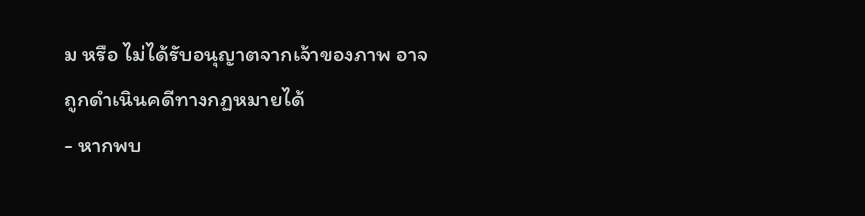ม หรือ ไม่ได้รับอนุญาตจากเจ้าของภาพ อาจถูกดำเนินคดีทางกฏหมายได้
- หากพบ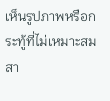เห็นรูปภาพหรือกระทู้ที่ไม่เหมาะสมสา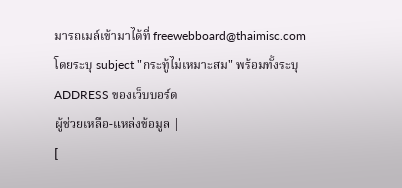มารถเมล์เข้ามาได้ที่ freewebboard@thaimisc.com โดยระบุ subject "กระทู้ไม่เหมาะสม" พร้อมทั้งระบุ ADDRESS ของเว็บบอร์ด
ผู้ช่วยเหลือ-แหล่งข้อมูล |
[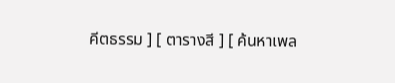คีตธรรม ] [ ตารางสี ] [ ค้นหาเพล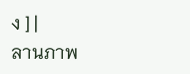ง ] |
ลานภาพ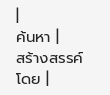|
ค้นหา |
สร้างสรรค์โดย |